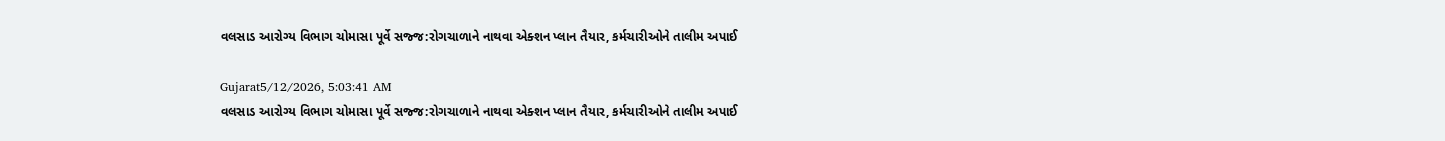વલસાડ આરોગ્ય વિભાગ ચોમાસા પૂર્વે સજ્જ:રોગચાળાને નાથવા એક્શન પ્લાન તૈયાર, કર્મચારીઓને તાલીમ અપાઈ

Gujarat5/12/2026, 5:03:41 AM
વલસાડ આરોગ્ય વિભાગ ચોમાસા પૂર્વે સજ્જ:રોગચાળાને નાથવા એક્શન પ્લાન તૈયાર, કર્મચારીઓને તાલીમ અપાઈ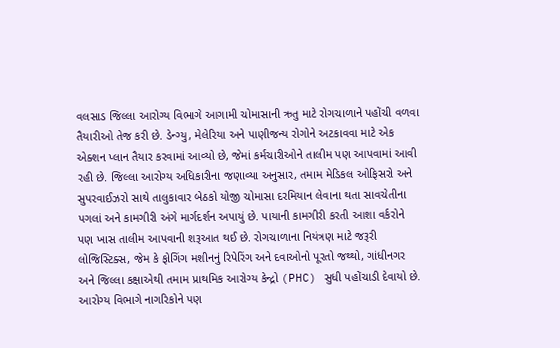વલસાડ જિલ્લા આરોગ્ય વિભાગે આગામી ચોમાસાની ઋતુ માટે રોગચાળાને પહોંચી વળવા તૈયારીઓ તેજ કરી છે. ડેન્ગ્યુ, મેલેરિયા અને પાણીજન્ય રોગોને અટકાવવા માટે એક એક્શન પ્લાન તૈયાર કરવામાં આવ્યો છે, જેમાં કર્મચારીઓને તાલીમ પણ આપવામાં આવી રહી છે. જિલ્લા આરોગ્ય અધિકારીના જણાવ્યા અનુસાર, તમામ મેડિકલ ઓફિસરો અને સુપરવાઈઝરો સાથે તાલુકાવાર બેઠકો યોજી ચોમાસા દરમિયાન લેવાના થતા સાવચેતીના પગલાં અને કામગીરી અંગે માર્ગદર્શન અપાયું છે. પાયાની કામગીરી કરતી આશા વર્કરોને પણ ખાસ તાલીમ આપવાની શરૂઆત થઈ છે. રોગચાળાના નિયંત્રણ માટે જરૂરી લોજિસ્ટિક્સ, જેમ કે ફોગિંગ મશીનનું રિપેરિંગ અને દવાઓનો પૂરતો જથ્થો, ગાંધીનગર અને જિલ્લા કક્ષાએથી તમામ પ્રાથમિક આરોગ્ય કેન્દ્રો (PHC) સુધી પહોંચાડી દેવાયો છે. આરોગ્ય વિભાગે નાગરિકોને પણ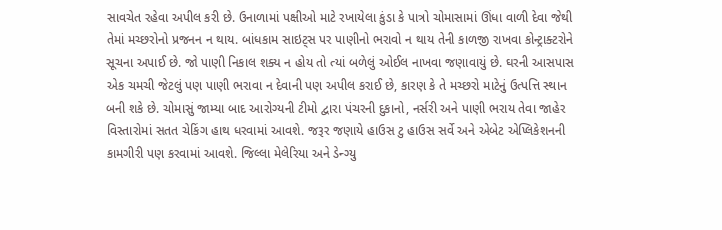સાવચેત રહેવા અપીલ કરી છે. ઉનાળામાં પક્ષીઓ માટે રખાયેલા કુંડા કે પાત્રો ચોમાસામાં ઊંધા વાળી દેવા જેથી તેમાં મચ્છરોનો પ્રજનન ન થાય. બાંધકામ સાઇટ્સ પર પાણીનો ભરાવો ન થાય તેની કાળજી રાખવા કોન્ટ્રાક્ટરોને સૂચના અપાઈ છે. જો પાણી નિકાલ શક્ય ન હોય તો ત્યાં બળેલું ઓઈલ નાખવા જણાવાયું છે. ઘરની આસપાસ એક ચમચી જેટલું પણ પાણી ભરાવા ન દેવાની પણ અપીલ કરાઈ છે, કારણ કે તે મચ્છરો માટેનું ઉત્પત્તિ સ્થાન બની શકે છે. ચોમાસું જામ્યા બાદ આરોગ્યની ટીમો દ્વારા પંચરની દુકાનો, નર્સરી અને પાણી ભરાય તેવા જાહેર વિસ્તારોમાં સતત ચેકિંગ હાથ ધરવામાં આવશે. જરૂર જણાયે હાઉસ ટુ હાઉસ સર્વે અને એબેટ એપ્લિકેશનની કામગીરી પણ કરવામાં આવશે. જિલ્લા મેલેરિયા અને ડેન્ગ્યુ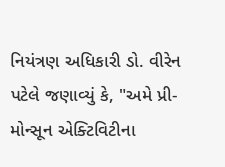નિયંત્રણ અધિકારી ડો. વીરેન પટેલે જણાવ્યું કે, "અમે પ્રી-મોન્સૂન એક્ટિવિટીના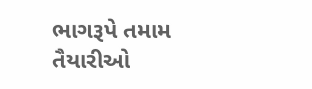ભાગરૂપે તમામ તૈયારીઓ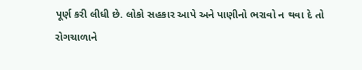પૂર્ણ કરી લીધી છે. લોકો સહકાર આપે અને પાણીનો ભરાવો ન થવા દે તો રોગચાળાને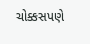ચોક્કસપણે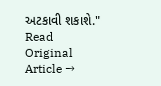અટકાવી શકાશે."
Read Original Article →